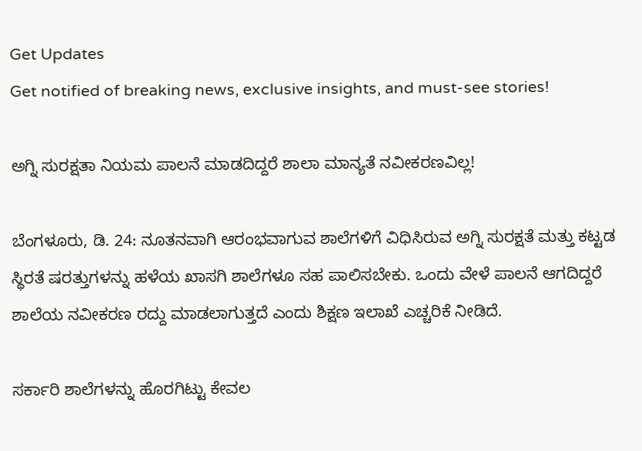Get Updates
Get notified of breaking news, exclusive insights, and must-see stories!

ಅಗ್ನಿ ಸುರಕ್ಷತಾ ನಿಯಮ ಪಾಲನೆ ಮಾಡದಿದ್ದರೆ ಶಾಲಾ ಮಾನ್ಯತೆ ನವೀಕರಣವಿಲ್ಲ!

ಬೆಂಗಳೂರು, ಡಿ. 24: ನೂತನವಾಗಿ ಆರಂಭವಾಗುವ ಶಾಲೆಗಳಿಗೆ ವಿಧಿಸಿರುವ ಅಗ್ನಿ ಸುರಕ್ಷತೆ ಮತ್ತು ಕಟ್ಟಡ ಸ್ಥಿರತೆ ಷರತ್ತುಗಳನ್ನು ಹಳೆಯ ಖಾಸಗಿ ಶಾಲೆಗಳೂ ಸಹ ಪಾಲಿಸಬೇಕು. ಒಂದು ವೇಳೆ ಪಾಲನೆ ಆಗದಿದ್ದರೆ ಶಾಲೆಯ ನವೀಕರಣ ರದ್ದು ಮಾಡಲಾಗುತ್ತದೆ ಎಂದು ಶಿಕ್ಷಣ ಇಲಾಖೆ ಎಚ್ಚರಿಕೆ ನೀಡಿದೆ.

ಸರ್ಕಾರಿ ಶಾಲೆಗಳನ್ನು ಹೊರಗಿಟ್ಟು ಕೇವಲ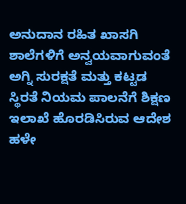ಅನುದಾನ ರಹಿತ ಖಾಸಗಿ ಶಾಲೆಗಳಿಗೆ ಅನ್ವಯವಾಗುವಂತೆ ಅಗ್ನಿ ಸುರಕ್ಷತೆ ಮತ್ತು ಕಟ್ಟಡ ಸ್ಥಿರತೆ ನಿಯಮ ಪಾಲನೆಗೆ ಶಿಕ್ಷಣ ಇಲಾಖೆ ಹೊರಡಿಸಿರುವ ಆದೇಶ ಹಳೇ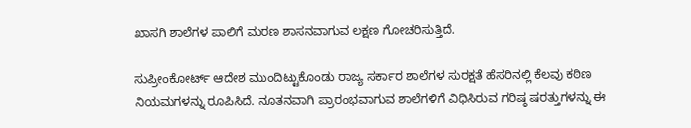ಖಾಸಗಿ ಶಾಲೆಗಳ ಪಾಲಿಗೆ ಮರಣ ಶಾಸನವಾಗುವ ಲಕ್ಷಣ ಗೋಚರಿಸುತ್ತಿದೆ.

ಸುಪ್ರೀಂಕೋರ್ಟ್ ಆದೇಶ ಮುಂದಿಟ್ಟುಕೊಂಡು ರಾಜ್ಯ ಸರ್ಕಾರ ಶಾಲೆಗಳ ಸುರಕ್ಷತೆ ಹೆಸರಿನಲ್ಲಿ ಕೆಲವು ಕಠಿಣ ನಿಯಮಗಳನ್ನು ರೂಪಿಸಿದೆ. ನೂತನವಾಗಿ ಪ್ರಾರಂಭವಾಗುವ ಶಾಲೆಗಳಿಗೆ ವಿಧಿಸಿರುವ ಗರಿಷ್ಠ ಷರತ್ತುಗಳನ್ನು ಈ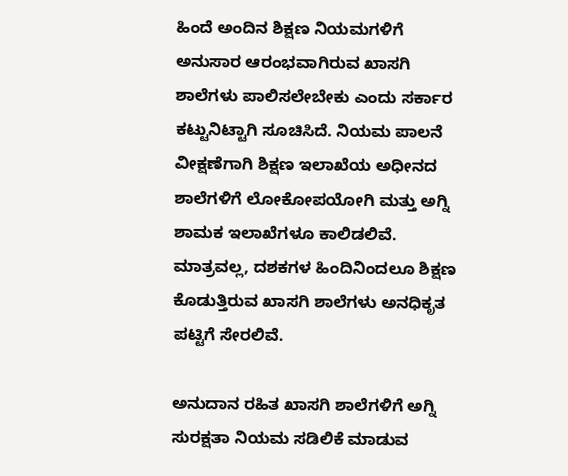ಹಿಂದೆ ಅಂದಿನ ಶಿಕ್ಷಣ ನಿಯಮಗಳಿಗೆ ಅನುಸಾರ ಆರಂಭವಾಗಿರುವ ಖಾಸಗಿ ಶಾಲೆಗಳು ಪಾಲಿಸಲೇಬೇಕು ಎಂದು ಸರ್ಕಾರ ಕಟ್ಟುನಿಟ್ಟಾಗಿ ಸೂಚಿಸಿದೆ. ನಿಯಮ ಪಾಲನೆ ವೀಕ್ಷಣೆಗಾಗಿ ಶಿಕ್ಷಣ ಇಲಾಖೆಯ ಅಧೀನದ ಶಾಲೆಗಳಿಗೆ ಲೋಕೋಪಯೋಗಿ ಮತ್ತು ಅಗ್ನಿ ಶಾಮಕ ಇಲಾಖೆಗಳೂ ಕಾಲಿಡಲಿವೆ. ಮಾತ್ರವಲ್ಲ, ದಶಕಗಳ ಹಿಂದಿನಿಂದಲೂ ಶಿಕ್ಷಣ ಕೊಡುತ್ತಿರುವ ಖಾಸಗಿ ಶಾಲೆಗಳು ಅನಧಿಕೃತ ಪಟ್ಟಿಗೆ ಸೇರಲಿವೆ.

ಅನುದಾನ ರಹಿತ ಖಾಸಗಿ ಶಾಲೆಗಳಿಗೆ ಅಗ್ನಿ ಸುರಕ್ಷತಾ ನಿಯಮ ಸಡಿಲಿಕೆ ಮಾಡುವ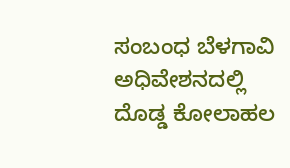ಸಂಬಂಧ ಬೆಳಗಾವಿ ಅಧಿವೇಶನದಲ್ಲಿ ದೊಡ್ಡ ಕೋಲಾಹಲ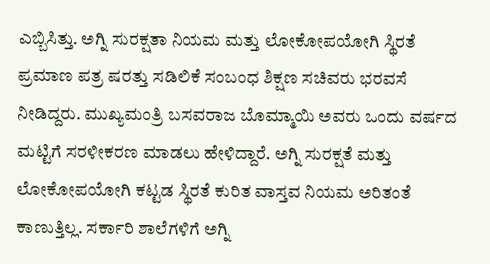ಎಬ್ಬಿಸಿತ್ತು. ಅಗ್ನಿ ಸುರಕ್ಷತಾ ನಿಯಮ ಮತ್ತು ಲೋಕೋಪಯೋಗಿ ಸ್ಥಿರತೆ ಪ್ರಮಾಣ ಪತ್ರ ಷರತ್ತು ಸಡಿಲಿಕೆ ಸಂಬಂಧ ಶಿಕ್ಷಣ ಸಚಿವರು ಭರವಸೆ ನೀಡಿದ್ದರು. ಮುಖ್ಯಮಂತ್ರಿ ಬಸವರಾಜ ಬೊಮ್ಮಾಯಿ ಅವರು ಒಂದು ವರ್ಷದ ಮಟ್ಟಿಗೆ ಸರಳೀಕರಣ ಮಾಡಲು ಹೇಳಿದ್ದಾರೆ. ಅಗ್ನಿ ಸುರಕ್ಷತೆ ಮತ್ತು ಲೋಕೋಪಯೋಗಿ ಕಟ್ಟಡ ಸ್ಥಿರತೆ ಕುರಿತ ವಾಸ್ತವ ನಿಯಮ ಅರಿತಂತೆ ಕಾಣುತ್ತಿಲ್ಲ. ಸರ್ಕಾರಿ ಶಾಲೆಗಳಿಗೆ ಅಗ್ನಿ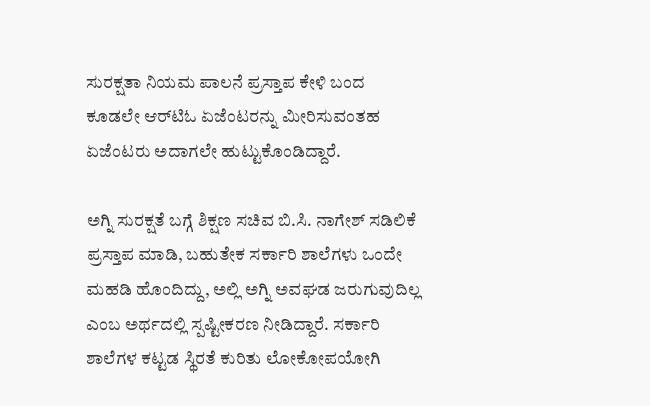ಸುರಕ್ಷತಾ ನಿಯಮ ಪಾಲನೆ ಪ್ರಸ್ತಾಪ ಕೇಳಿ ಬಂದ ಕೂಡಲೇ ಆರ್‌ಟಿಓ ಏಜೆಂಟರನ್ನು ಮೀರಿಸುವಂತಹ ಏಜೆಂಟರು ಅದಾಗಲೇ ಹುಟ್ಟುಕೊಂಡಿದ್ದಾರೆ.

ಅಗ್ನಿ ಸುರಕ್ಷತೆ ಬಗ್ಗೆ ಶಿಕ್ಷಣ ಸಚಿವ ಬಿ.ಸಿ. ನಾಗೇಶ್ ಸಡಿಲಿಕೆ ಪ್ರಸ್ತಾಪ ಮಾಡಿ, ಬಹುತೇಕ ಸರ್ಕಾರಿ ಶಾಲೆಗಳು ಒಂದೇ ಮಹಡಿ ಹೊಂದಿದ್ದು, ಅಲ್ಲಿ ಅಗ್ನಿ ಅವಘಡ ಜರುಗುವುದಿಲ್ಲ ಎಂಬ ಅರ್ಥದಲ್ಲಿ ಸ್ಪಷ್ಟೀಕರಣ ನೀಡಿದ್ದಾರೆ. ಸರ್ಕಾರಿ ಶಾಲೆಗಳ ಕಟ್ಟಡ ಸ್ಥಿರತೆ ಕುರಿತು ಲೋಕೋಪಯೋಗಿ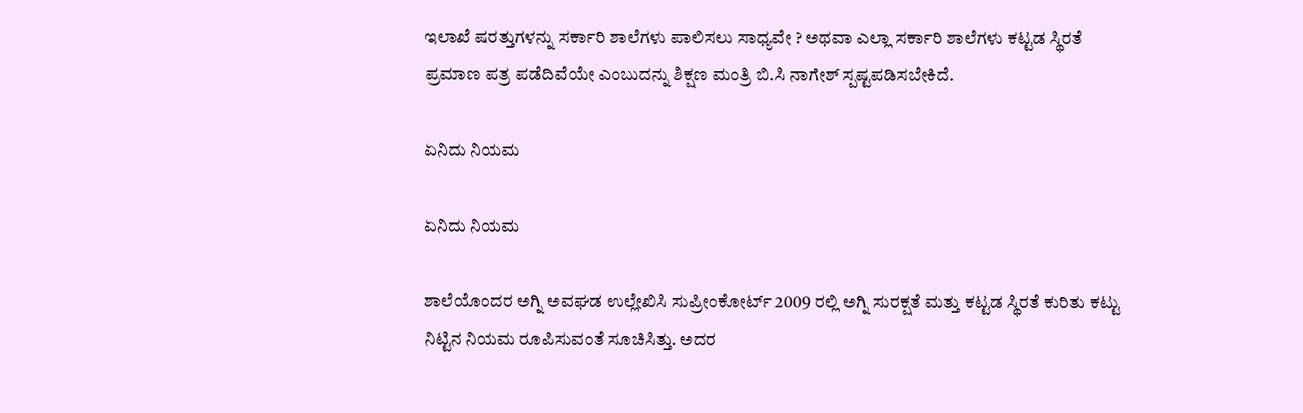ಇಲಾಖೆ ಷರತ್ತುಗಳನ್ನು ಸರ್ಕಾರಿ ಶಾಲೆಗಳು ಪಾಲಿಸಲು ಸಾಧ್ಯವೇ ? ಅಥವಾ ಎಲ್ಲಾ ಸರ್ಕಾರಿ ಶಾಲೆಗಳು ಕಟ್ಟಡ ಸ್ಥಿರತೆ ಪ್ರಮಾಣ ಪತ್ರ ಪಡೆದಿವೆಯೇ ಎಂಬುದನ್ನು ಶಿಕ್ಷಣ ಮಂತ್ರಿ ಬಿ.ಸಿ ನಾಗೇಶ್ ಸ್ಪಷ್ಟಪಡಿಸಬೇಕಿದೆ.

ಏನಿದು ನಿಯಮ

ಏನಿದು ನಿಯಮ

ಶಾಲೆಯೊಂದರ ಅಗ್ನಿ ಅವಘಡ ಉಲ್ಲೇಖಿಸಿ ಸುಪ್ರೀಂಕೋರ್ಟ್ 2009 ರಲ್ಲಿ ಅಗ್ನಿ ಸುರಕ್ಷತೆ ಮತ್ತು ಕಟ್ಟಡ ಸ್ಥಿರತೆ ಕುರಿತು ಕಟ್ಟು ನಿಟ್ಟಿನ ನಿಯಮ ರೂಪಿಸುವಂತೆ ಸೂಚಿಸಿತ್ತು. ಅದರ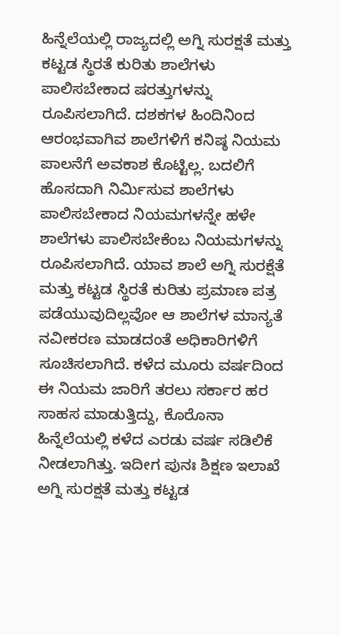ಹಿನ್ನೆಲೆಯಲ್ಲಿ ರಾಜ್ಯದಲ್ಲಿ ಅಗ್ನಿ ಸುರಕ್ಷತೆ ಮತ್ತು ಕಟ್ಟಡ ಸ್ಥಿರತೆ ಕುರಿತು ಶಾಲೆಗಳು ಪಾಲಿಸಬೇಕಾದ ಷರತ್ತುಗಳನ್ನು ರೂಪಿಸಲಾಗಿದೆ. ದಶಕಗಳ ಹಿಂದಿನಿಂದ ಆರಂಭವಾಗಿವ ಶಾಲೆಗಳಿಗೆ ಕನಿಷ್ಠ ನಿಯಮ ಪಾಲನೆಗೆ ಅವಕಾಶ ಕೊಟ್ಟಿಲ್ಲ. ಬದಲಿಗೆ ಹೊಸದಾಗಿ ನಿರ್ಮಿಸುವ ಶಾಲೆಗಳು ಪಾಲಿಸಬೇಕಾದ ನಿಯಮಗಳನ್ನೇ ಹಳೇ ಶಾಲೆಗಳು ಪಾಲಿಸಬೇಕೆಂಬ ನಿಯಮಗಳನ್ನು ರೂಪಿಸಲಾಗಿದೆ. ಯಾವ ಶಾಲೆ ಅಗ್ನಿ ಸುರಕ್ಷೆತೆ ಮತ್ತು ಕಟ್ಟಡ ಸ್ಥಿರತೆ ಕುರಿತು ಪ್ರಮಾಣ ಪತ್ರ ಪಡೆಯುವುದಿಲ್ಲವೋ ಆ ಶಾಲೆಗಳ ಮಾನ್ಯತೆ ನವೀಕರಣ ಮಾಡದಂತೆ ಅಧಿಕಾರಿಗಳಿಗೆ ಸೂಚಿಸಲಾಗಿದೆ. ಕಳೆದ ಮೂರು ವರ್ಷದಿಂದ ಈ ನಿಯಮ ಜಾರಿಗೆ ತರಲು ಸರ್ಕಾರ ಹರ ಸಾಹಸ ಮಾಡುತ್ತಿದ್ದು, ಕೊರೊನಾ ಹಿನ್ನೆಲೆಯಲ್ಲಿ ಕಳೆದ ಎರಡು ವರ್ಷ ಸಡಿಲಿಕೆ ನೀಡಲಾಗಿತ್ತು. ಇದೀಗ ಪುನಃ ಶಿಕ್ಷಣ ಇಲಾಖೆ ಅಗ್ನಿ ಸುರಕ್ಷತೆ ಮತ್ತು ಕಟ್ಟಡ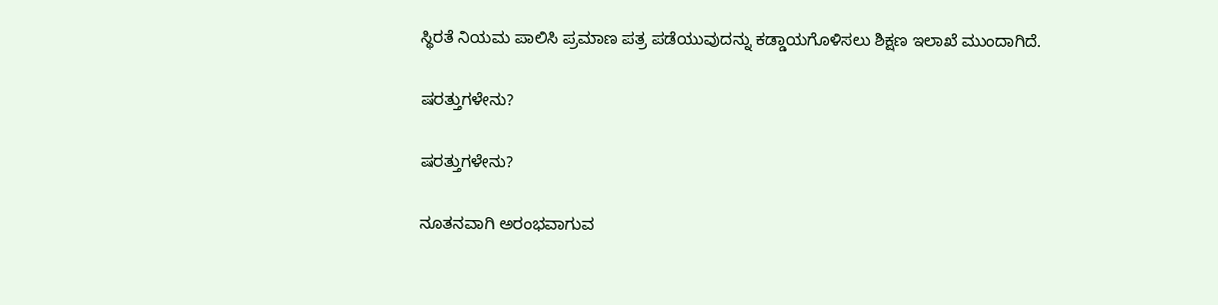ಸ್ಥಿರತೆ ನಿಯಮ ಪಾಲಿಸಿ ಪ್ರಮಾಣ ಪತ್ರ ಪಡೆಯುವುದನ್ನು ಕಡ್ಡಾಯಗೊಳಿಸಲು ಶಿಕ್ಷಣ ಇಲಾಖೆ ಮುಂದಾಗಿದೆ.

ಷರತ್ತುಗಳೇನು?

ಷರತ್ತುಗಳೇನು?

ನೂತನವಾಗಿ ಅರಂಭವಾಗುವ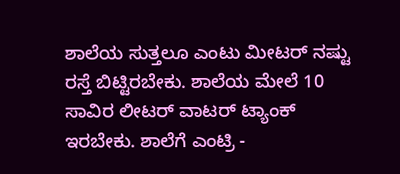ಶಾಲೆಯ ಸುತ್ತಲೂ ಎಂಟು ಮೀಟರ್ ನಷ್ಟು ರಸ್ತೆ ಬಿಟ್ಟಿರಬೇಕು. ಶಾಲೆಯ ಮೇಲೆ 10 ಸಾವಿರ ಲೀಟರ್ ವಾಟರ್ ಟ್ಯಾಂಕ್ ಇರಬೇಕು. ಶಾಲೆಗೆ ಎಂಟ್ರಿ -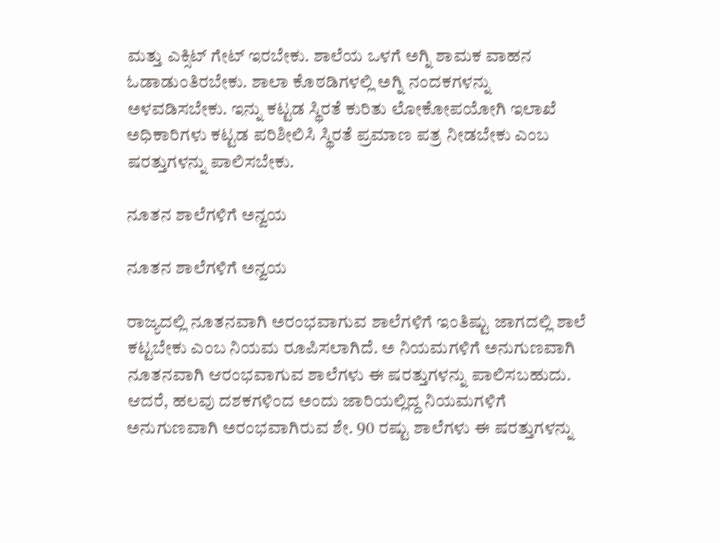ಮತ್ತು ಎಕ್ಸಿಟ್ ಗೇಟ್ ಇರಬೇಕು. ಶಾಲೆಯ ಒಳಗೆ ಅಗ್ನಿ ಶಾಮಕ ವಾಹನ ಓಡಾಡುಂತಿರಬೇಕು. ಶಾಲಾ ಕೊಠಡಿಗಳಲ್ಲಿ ಅಗ್ನಿ ನಂದಕಗಳನ್ನು ಅಳವಡಿಸಬೇಕು. ಇನ್ನು ಕಟ್ಟಡ ಸ್ಥಿರತೆ ಕುರಿತು ಲೋಕೋಪಯೋಗಿ ಇಲಾಖೆ ಅಧಿಕಾರಿಗಳು ಕಟ್ಟಡ ಪರಿಶೀಲಿಸಿ ಸ್ಥಿರತೆ ಪ್ರಮಾಣ ಪತ್ರ ನೀಡಬೇಕು ಎಂಬ ಷರತ್ತುಗಳನ್ನು ಪಾಲಿಸಬೇಕು.

ನೂತನ ಶಾಲೆಗಳಿಗೆ ಅನ್ವಯ

ನೂತನ ಶಾಲೆಗಳಿಗೆ ಅನ್ವಯ

ರಾಜ್ಯದಲ್ಲಿ ನೂತನವಾಗಿ ಅರಂಭವಾಗುವ ಶಾಲೆಗಳಿಗೆ ಇಂತಿಷ್ಟು ಜಾಗದಲ್ಲಿ ಶಾಲೆ ಕಟ್ಟಬೇಕು ಎಂಬ ನಿಯಮ ರೂಪಿಸಲಾಗಿದೆ. ಅ ನಿಯಮಗಳಿಗೆ ಅನುಗುಣವಾಗಿ ನೂತನವಾಗಿ ಆರಂಭವಾಗುವ ಶಾಲೆಗಳು ಈ ಷರತ್ತುಗಳನ್ನು ಪಾಲಿಸಬಹುದು. ಆದರೆ, ಹಲವು ದಶಕಗಳಿಂದ ಅಂದು ಜಾರಿಯಲ್ಲಿದ್ದ ನಿಯಮಗಳಿಗೆ ಅನುಗುಣವಾಗಿ ಅರಂಭವಾಗಿರುವ ಶೇ. 90 ರಷ್ಟು ಶಾಲೆಗಳು ಈ ಷರತ್ತುಗಳನ್ನು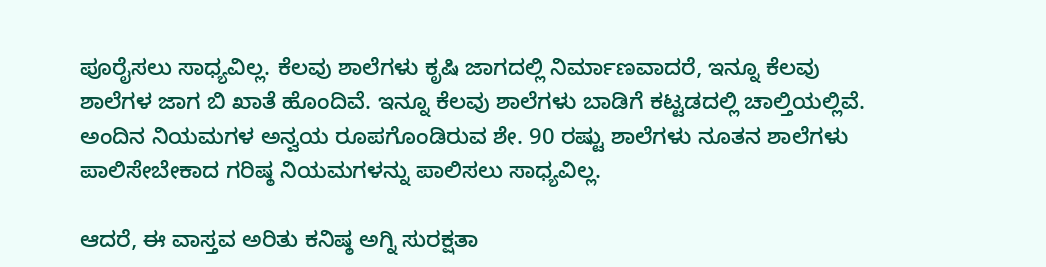ಪೂರೈಸಲು ಸಾಧ್ಯವಿಲ್ಲ. ಕೆಲವು ಶಾಲೆಗಳು ಕೃಷಿ ಜಾಗದಲ್ಲಿ ನಿರ್ಮಾಣವಾದರೆ, ಇನ್ನೂ ಕೆಲವು ಶಾಲೆಗಳ ಜಾಗ ಬಿ ಖಾತೆ ಹೊಂದಿವೆ. ಇನ್ನೂ ಕೆಲವು ಶಾಲೆಗಳು ಬಾಡಿಗೆ ಕಟ್ಟಡದಲ್ಲಿ ಚಾಲ್ತಿಯಲ್ಲಿವೆ. ಅಂದಿನ ನಿಯಮಗಳ ಅನ್ವಯ ರೂಪಗೊಂಡಿರುವ ಶೇ. 90 ರಷ್ಟು ಶಾಲೆಗಳು ನೂತನ ಶಾಲೆಗಳು ಪಾಲಿಸೇಬೇಕಾದ ಗರಿಷ್ಠ ನಿಯಮಗಳನ್ನು ಪಾಲಿಸಲು ಸಾಧ್ಯವಿಲ್ಲ.

ಆದರೆ, ಈ ವಾಸ್ತವ ಅರಿತು ಕನಿಷ್ಠ ಅಗ್ನಿ ಸುರಕ್ಷತಾ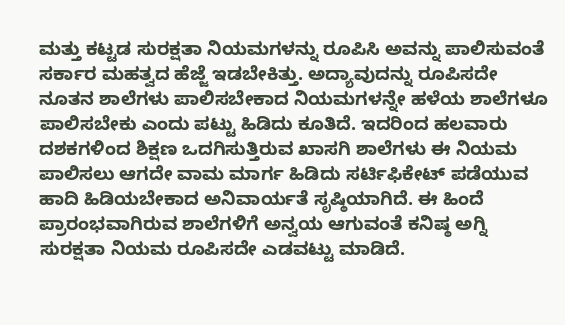ಮತ್ತು ಕಟ್ಟಡ ಸುರಕ್ಷತಾ ನಿಯಮಗಳನ್ನು ರೂಪಿಸಿ ಅವನ್ನು ಪಾಲಿಸುವಂತೆ ಸರ್ಕಾರ ಮಹತ್ವದ ಹೆಜ್ಜೆ ಇಡಬೇಕಿತ್ತು. ಅದ್ಯಾವುದನ್ನು ರೂಪಿಸದೇ ನೂತನ ಶಾಲೆಗಳು ಪಾಲಿಸಬೇಕಾದ ನಿಯಮಗಳನ್ನೇ ಹಳೆಯ ಶಾಲೆಗಳೂ ಪಾಲಿಸಬೇಕು ಎಂದು ಪಟ್ಟು ಹಿಡಿದು ಕೂತಿದೆ. ಇದರಿಂದ ಹಲವಾರು ದಶಕಗಳಿಂದ ಶಿಕ್ಷಣ ಒದಗಿಸುತ್ತಿರುವ ಖಾಸಗಿ ಶಾಲೆಗಳು ಈ ನಿಯಮ ಪಾಲಿಸಲು ಆಗದೇ ವಾಮ ಮಾರ್ಗ ಹಿಡಿದು ಸರ್ಟಿಫಿಕೇಟ್ ಪಡೆಯುವ ಹಾದಿ ಹಿಡಿಯಬೇಕಾದ ಅನಿವಾರ್ಯತೆ ಸೃಷ್ಠಿಯಾಗಿದೆ. ಈ ಹಿಂದೆ ಪ್ರಾರಂಭವಾಗಿರುವ ಶಾಲೆಗಳಿಗೆ ಅನ್ವಯ ಆಗುವಂತೆ ಕನಿಷ್ಠ ಅಗ್ನಿ ಸುರಕ್ಷತಾ ನಿಯಮ ರೂಪಿಸದೇ ಎಡವಟ್ಟು ಮಾಡಿದೆ.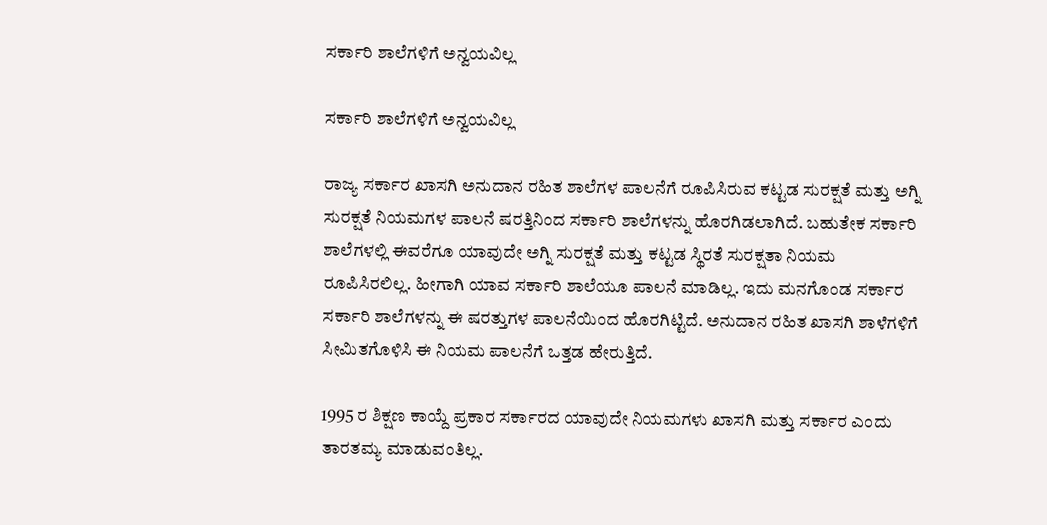ಸರ್ಕಾರಿ ಶಾಲೆಗಳಿಗೆ ಅನ್ವಯವಿಲ್ಲ

ಸರ್ಕಾರಿ ಶಾಲೆಗಳಿಗೆ ಅನ್ವಯವಿಲ್ಲ

ರಾಜ್ಯ ಸರ್ಕಾರ ಖಾಸಗಿ ಅನುದಾನ ರಹಿತ ಶಾಲೆಗಳ ಪಾಲನೆಗೆ ರೂಪಿಸಿರುವ ಕಟ್ಟಡ ಸುರಕ್ಷತೆ ಮತ್ತು ಅಗ್ನಿ ಸುರಕ್ಷತೆ ನಿಯಮಗಳ ಪಾಲನೆ ಷರತ್ತಿನಿಂದ ಸರ್ಕಾರಿ ಶಾಲೆಗಳನ್ನು ಹೊರಗಿಡಲಾಗಿದೆ. ಬಹುತೇಕ ಸರ್ಕಾರಿ ಶಾಲೆಗಳಲ್ಲಿ ಈವರೆಗೂ ಯಾವುದೇ ಅಗ್ನಿ ಸುರಕ್ಷತೆ ಮತ್ತು ಕಟ್ಟಡ ಸ್ಥಿರತೆ ಸುರಕ್ಷತಾ ನಿಯಮ ರೂಪಿಸಿರಲಿಲ್ಲ. ಹೀಗಾಗಿ ಯಾವ ಸರ್ಕಾರಿ ಶಾಲೆಯೂ ಪಾಲನೆ ಮಾಡಿಲ್ಲ. ಇದು ಮನಗೊಂಡ ಸರ್ಕಾರ ಸರ್ಕಾರಿ ಶಾಲೆಗಳನ್ನು ಈ ಷರತ್ತುಗಳ ಪಾಲನೆಯಿಂದ ಹೊರಗಿಟ್ಟಿದೆ. ಅನುದಾನ ರಹಿತ ಖಾಸಗಿ ಶಾಳೆಗಳಿಗೆ ಸೀಮಿತಗೊಳಿಸಿ ಈ ನಿಯಮ ಪಾಲನೆಗೆ ಒತ್ತಡ ಹೇರುತ್ತಿದೆ.

1995 ರ ಶಿಕ್ಷಣ ಕಾಯ್ದೆ ಪ್ರಕಾರ ಸರ್ಕಾರದ ಯಾವುದೇ ನಿಯಮಗಳು ಖಾಸಗಿ ಮತ್ತು ಸರ್ಕಾರ ಎಂದು ತಾರತಮ್ಯ ಮಾಡುವಂತಿಲ್ಲ.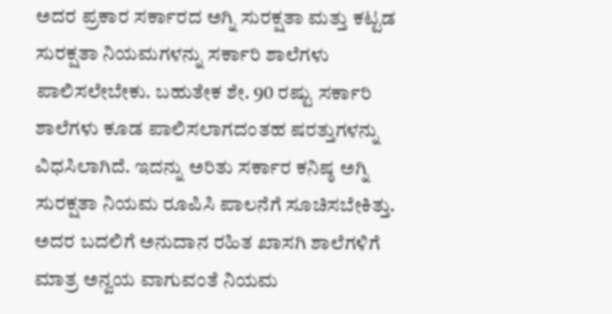ಅದರ ಪ್ರಕಾರ ಸರ್ಕಾರದ ಅಗ್ನಿ ಸುರಕ್ಷತಾ ಮತ್ತು ಕಟ್ಟಡ ಸುರಕ್ಷತಾ ನಿಯಮಗಳನ್ನು ಸರ್ಕಾರಿ ಶಾಲೆಗಳು ಪಾಲಿಸಲೇಬೇಕು. ಬಹುತೇಕ ಶೇ. 90 ರಷ್ಟು ಸರ್ಕಾರಿ ಶಾಲೆಗಳು ಕೂಡ ಪಾಲಿಸಲಾಗದಂತಹ ಷರತ್ತುಗಳನ್ನು ವಿಧಸಿಲಾಗಿದೆ. ಇದನ್ನು ಅರಿತು ಸರ್ಕಾರ ಕನಿಷ್ಠ ಅಗ್ನಿ ಸುರಕ್ಷತಾ ನಿಯಮ ರೂಪಿಸಿ ಪಾಲನೆಗೆ ಸೂಚಿಸಬೇಕಿತ್ತು. ಅದರ ಬದಲಿಗೆ ಅನುದಾನ ರಹಿತ ಖಾಸಗಿ ಶಾಲೆಗಳಿಗೆ ಮಾತ್ರ ಅನ್ವಯ ವಾಗುವಂತೆ ನಿಯಮ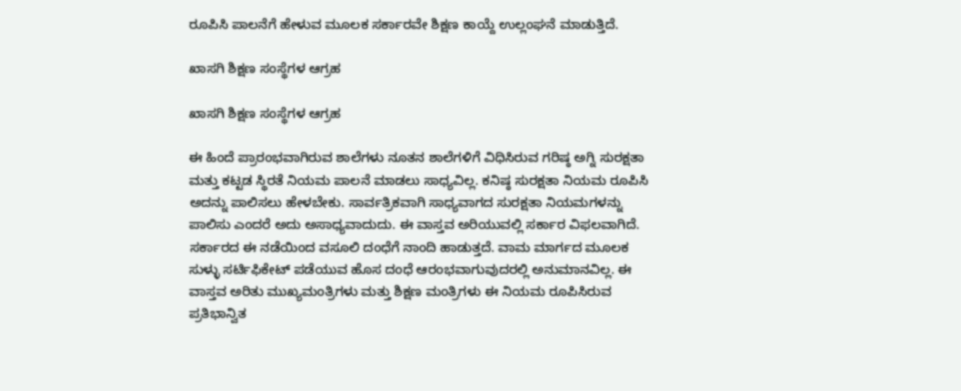ರೂಪಿಸಿ ಪಾಲನೆಗೆ ಹೇಳುವ ಮೂಲಕ ಸರ್ಕಾರವೇ ಶಿಕ್ಷಣ ಕಾಯ್ದೆ ಉಲ್ಲಂಘನೆ ಮಾಡುತ್ತಿದೆ.

ಖಾಸಗಿ ಶಿಕ್ಷಣ ಸಂಸ್ಥೆಗಳ ಆಗ್ರಹ

ಖಾಸಗಿ ಶಿಕ್ಷಣ ಸಂಸ್ಥೆಗಳ ಆಗ್ರಹ

ಈ ಹಿಂದೆ ಪ್ರಾರಂಭವಾಗಿರುವ ಶಾಲೆಗಳು ನೂತನ ಶಾಲೆಗಳಿಗೆ ವಿಧಿಸಿರುವ ಗರಿಷ್ಠ ಅಗ್ನಿ ಸುರಕ್ಷತಾ ಮತ್ತು ಕಟ್ಟಡ ಸ್ಥಿರತೆ ನಿಯಮ ಪಾಲನೆ ಮಾಡಲು ಸಾಧ್ಯವಿಲ್ಲ. ಕನಿಷ್ಠ ಸುರಕ್ಷತಾ ನಿಯಮ ರೂಪಿಸಿ ಅದನ್ನು ಪಾಲಿಸಲು ಹೇಳಬೇಕು. ಸಾರ್ವತ್ರಿಕವಾಗಿ ಸಾಧ್ಯವಾಗದ ಸುರಕ್ಷತಾ ನಿಯಮಗಳನ್ನು ಪಾಲಿಸು ಎಂದರೆ ಅದು ಅಸಾಧ್ಯವಾದುದು. ಈ ವಾಸ್ತವ ಅರಿಯುವಲ್ಲಿ ಸರ್ಕಾರ ವಿಫಲವಾಗಿದೆ. ಸರ್ಕಾರದ ಈ ನಡೆಯಿಂದ ವಸೂಲಿ ದಂಧೆಗೆ ನಾಂದಿ ಹಾಡುತ್ತದೆ. ವಾಮ ಮಾರ್ಗದ ಮೂಲಕ ಸುಳ್ಳು ಸರ್ಟಿಫಿಕೇಟ್ ಪಡೆಯುವ ಹೊಸ ದಂಧೆ ಆರಂಭವಾಗುವುದರಲ್ಲಿ ಅನುಮಾನವಿಲ್ಲ. ಈ ವಾಸ್ತವ ಅರಿತು ಮುಖ್ಯಮಂತ್ರಿಗಳು ಮತ್ತು ಶಿಕ್ಷಣ ಮಂತ್ರಿಗಳು ಈ ನಿಯಮ ರೂಪಿಸಿರುವ ಪ್ರತಿಭಾನ್ವಿತ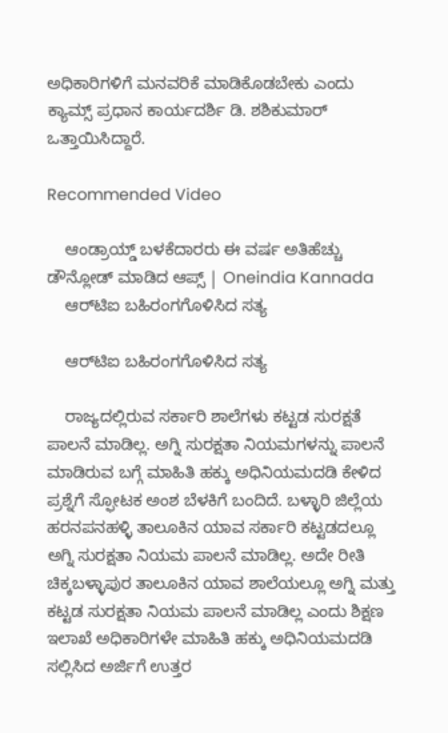ಅಧಿಕಾರಿಗಳಿಗೆ ಮನವರಿಕೆ ಮಾಡಿಕೊಡಬೇಕು ಎಂದು ಕ್ಯಾಮ್ಸ್ ಪ್ರಧಾನ ಕಾರ್ಯದರ್ಶಿ ಡಿ. ಶಶಿಕುಮಾರ್ ಒತ್ತಾಯಿಸಿದ್ದಾರೆ.

Recommended Video

    ಆಂಡ್ರಾಯ್ಡ್ ಬಳಕೆದಾರರು ಈ ವರ್ಷ ಅತಿಹೆಚ್ಚು ಡೌನ್ಲೋಡ್ ಮಾಡಿದ ಆಪ್ಸ್ | Oneindia Kannada
    ಆರ್‌ಟಿಐ ಬಹಿರಂಗಗೊಳಿಸಿದ ಸತ್ಯ

    ಆರ್‌ಟಿಐ ಬಹಿರಂಗಗೊಳಿಸಿದ ಸತ್ಯ

    ರಾಜ್ಯದಲ್ಲಿರುವ ಸರ್ಕಾರಿ ಶಾಲೆಗಳು ಕಟ್ಟಡ ಸುರಕ್ಷತೆ ಪಾಲನೆ ಮಾಡಿಲ್ಲ. ಅಗ್ನಿ ಸುರಕ್ಷತಾ ನಿಯಮಗಳನ್ನು ಪಾಲನೆ ಮಾಡಿರುವ ಬಗ್ಗೆ ಮಾಹಿತಿ ಹಕ್ಕು ಅಧಿನಿಯಮದಡಿ ಕೇಳಿದ ಪ್ರಶ್ನೆಗೆ ಸ್ಫೋಟಕ ಅಂಶ ಬೆಳಕಿಗೆ ಬಂದಿದೆ. ಬಳ್ಳಾರಿ ಜಿಲ್ಲೆಯ ಹರನಪನಹಳ್ಳಿ ತಾಲೂಕಿನ ಯಾವ ಸರ್ಕಾರಿ ಕಟ್ಟಡದಲ್ಲೂ ಅಗ್ನಿ ಸುರಕ್ಷತಾ ನಿಯಮ ಪಾಲನೆ ಮಾಡಿಲ್ಲ. ಅದೇ ರೀತಿ ಚಿಕ್ಕಬಳ್ಳಾಪುರ ತಾಲೂಕಿನ ಯಾವ ಶಾಲೆಯಲ್ಲೂ ಅಗ್ನಿ ಮತ್ತು ಕಟ್ಟಡ ಸುರಕ್ಷತಾ ನಿಯಮ ಪಾಲನೆ ಮಾಡಿಲ್ಲ ಎಂದು ಶಿಕ್ಷಣ ಇಲಾಖೆ ಅಧಿಕಾರಿಗಳೇ ಮಾಹಿತಿ ಹಕ್ಕು ಅಧಿನಿಯಮದಡಿ ಸಲ್ಲಿಸಿದ ಅರ್ಜಿಗೆ ಉತ್ತರ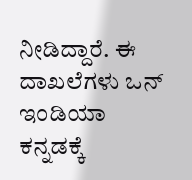ನೀಡಿದ್ದಾರೆ. ಈ ದಾಖಲೆಗಳು ಒನ್ ಇಂಡಿಯಾ ಕನ್ನಡಕ್ಕೆ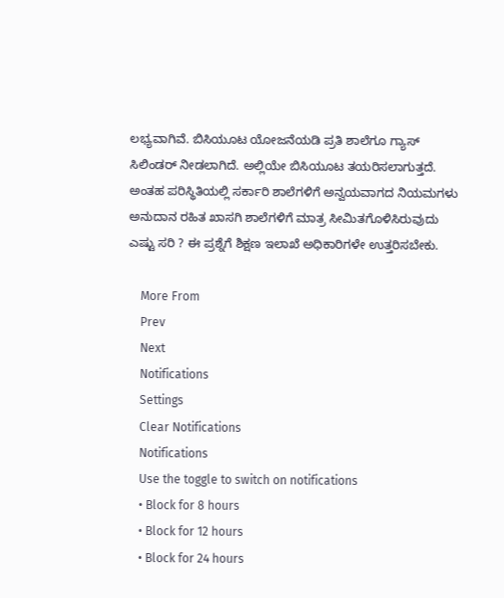ಲಭ್ಯವಾಗಿವೆ. ಬಿಸಿಯೂಟ ಯೋಜನೆಯಡಿ ಪ್ರತಿ ಶಾಲೆಗೂ ಗ್ಯಾಸ್ ಸಿಲಿಂಡರ್ ನೀಡಲಾಗಿದೆ. ಅಲ್ಲಿಯೇ ಬಿಸಿಯೂಟ ತಯರಿಸಲಾಗುತ್ತದೆ. ಅಂತಹ ಪರಿಸ್ಥಿತಿಯಲ್ಲಿ ಸರ್ಕಾರಿ ಶಾಲೆಗಳಿಗೆ ಅನ್ವಯವಾಗದ ನಿಯಮಗಳು ಅನುದಾನ ರಹಿತ ಖಾಸಗಿ ಶಾಲೆಗಳಿಗೆ ಮಾತ್ರ ಸೀಮಿತಗೊಳಿಸಿರುವುದು ಎಷ್ಟು ಸರಿ ? ಈ ಪ್ರಶ್ನೆಗೆ ಶಿಕ್ಷಣ ಇಲಾಖೆ ಅಧಿಕಾರಿಗಳೇ ಉತ್ತರಿಸಬೇಕು.

    More From
    Prev
    Next
    Notifications
    Settings
    Clear Notifications
    Notifications
    Use the toggle to switch on notifications
    • Block for 8 hours
    • Block for 12 hours
    • Block for 24 hours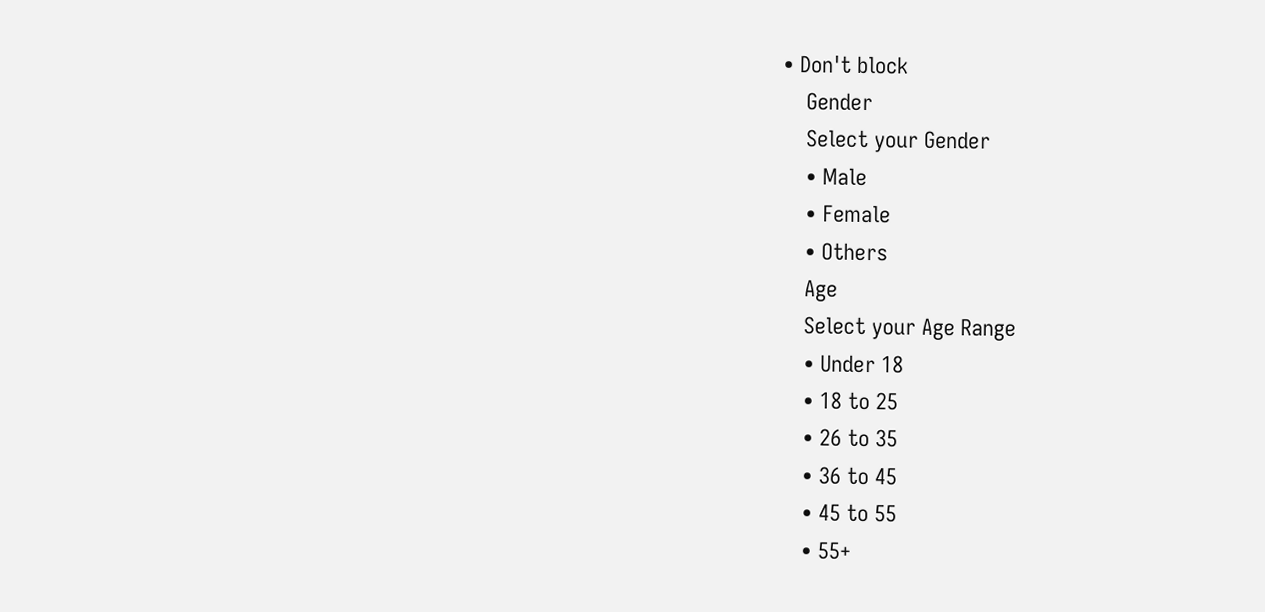• Don't block
    Gender
    Select your Gender
    • Male
    • Female
    • Others
    Age
    Select your Age Range
    • Under 18
    • 18 to 25
    • 26 to 35
    • 36 to 45
    • 45 to 55
    • 55+